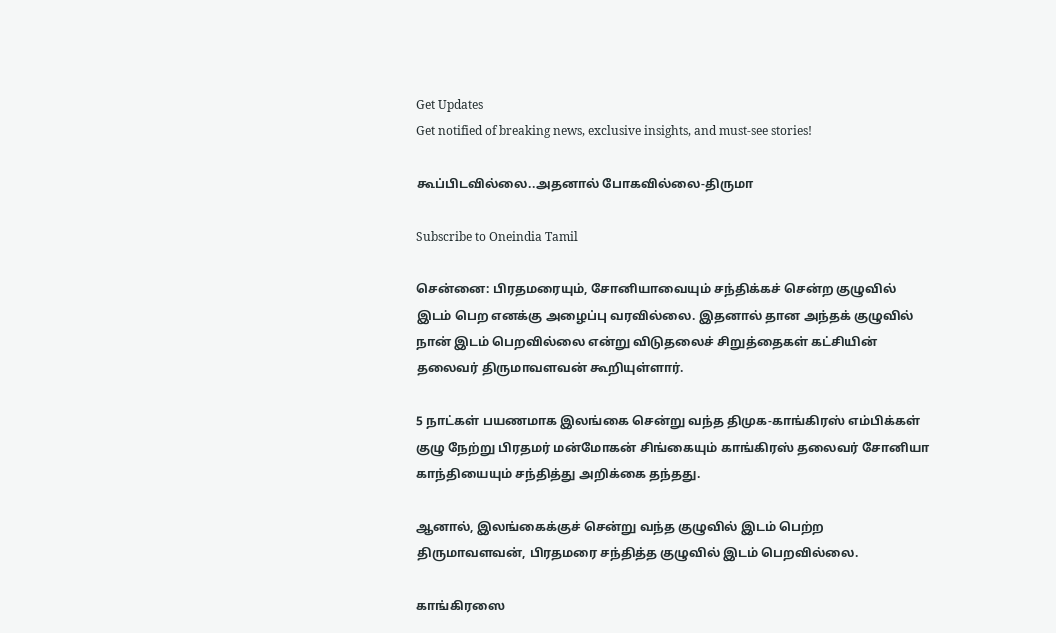Get Updates
Get notified of breaking news, exclusive insights, and must-see stories!

கூப்பிடவில்லை..அதனால் போகவில்லை-திருமா

Subscribe to Oneindia Tamil

சென்னை: பிரதமரையும், சோனியாவையும் சந்திக்கச் சென்ற குழுவில் இடம் பெற எனக்கு அழைப்பு வரவில்லை. இதனால் தான அந்தக் குழுவில் நான் இடம் பெறவில்லை என்று விடுதலைச் சிறுத்தைகள் கட்சியின் தலைவர் திருமாவளவன் கூறியுள்ளார்.

5 நாட்கள் பயணமாக இலங்கை சென்று வந்த திமுக-காங்கிரஸ் எம்பிக்கள் குழு நேற்று பிரதமர் மன்மோகன் சிங்கையும் காங்கிரஸ் தலைவர் சோனியா காந்தியையும் சந்தித்து அறிக்கை தந்தது.

ஆனால், இலங்கைக்குச் சென்று வந்த குழுவில் இடம் பெற்ற திருமாவளவன், பிரதமரை சந்தித்த குழுவில் இடம் பெறவில்லை.

காங்கிரஸை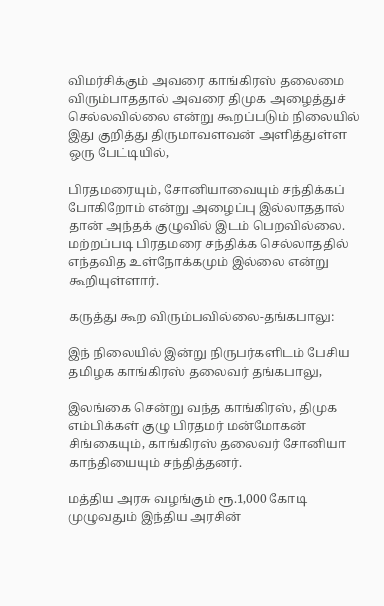விமர்சிக்கும் அவரை காங்கிரஸ் தலைமை விரும்பாததால் அவரை திமுக அழைத்துச் செல்லவில்லை என்று கூறப்படும் நிலையில் இது குறித்து திருமாவளவன் அளித்துள்ள ஒரு பேட்டியில்,

பிரதமரையும், சோனியாவையும் சந்திக்கப் போகிறோம் என்று அழைப்பு இல்லாததால் தான் அந்தக் குழுவில் இடம் பெறவில்லை. மற்றப்படி பிரதமரை சந்திக்க செல்லாததில் எந்தவித உள்நோக்கமும் இல்லை என்று கூறியுள்ளார்.

கருத்து கூற விரும்பவில்லை-தங்கபாலு:

இந் நிலையில் இன்று நிருபர்களிடம் பேசிய தமிழக காங்கிரஸ் தலைவர் தங்கபாலு,

இலங்கை சென்று வந்த காங்கிரஸ், திமுக எம்பிக்கள் குழு பிரதமர் மன்மோகன் சிங்கையும், காங்கிரஸ் தலைவர் சோனியா காந்தியையும் சந்தித்தனர்.

மத்திய அரசு வழங்கும் ரூ.1,000 கோடி முழுவதும் இந்திய அரசின்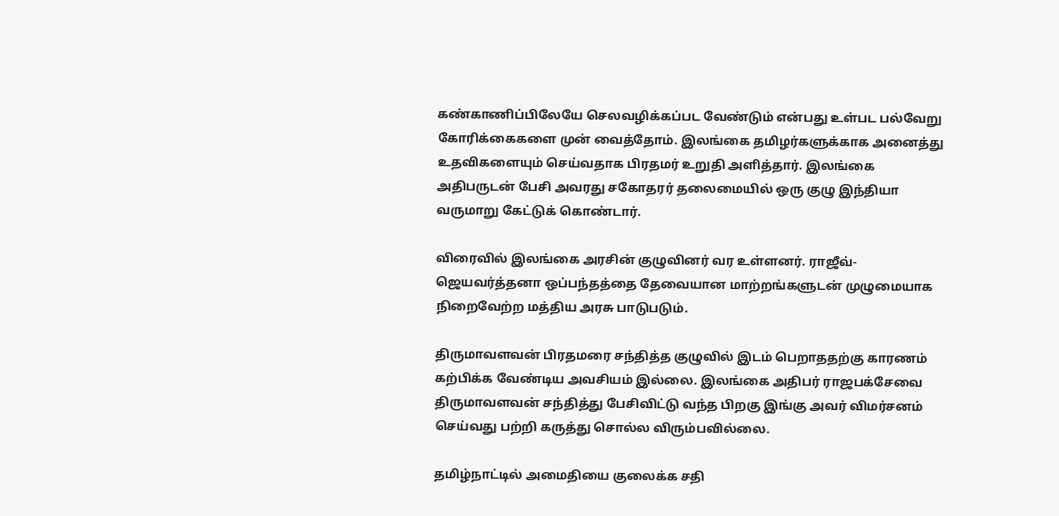கண்காணிப்பிலேயே செலவழிக்கப்பட வேண்டும் என்பது உள்பட பல்வேறு கோரிக்கைகளை முன் வைத்தோம். இலங்கை தமிழர்களுக்காக அனைத்து உதவிகளையும் செய்வதாக பிரதமர் உறுதி அளித்தார். இலங்கை அதிபருடன் பேசி அவரது சகோதரர் தலைமையில் ஒரு குழு இந்தியா வருமாறு கேட்டுக் கொண்டார்.

விரைவில் இலங்கை அரசின் குழுவினர் வர உள்ளனர். ராஜீவ்- ஜெயவர்த்தனா ஒப்பந்தத்தை தேவையான மாற்றங்களுடன் முழுமையாக நிறைவேற்ற மத்திய அரசு பாடுபடும்.

திருமாவளவன் பிரதமரை சந்தித்த குழுவில் இடம் பெறாததற்கு காரணம் கற்பிக்க வேண்டிய அவசியம் இல்லை. இலங்கை அதிபர் ராஜபக்சேவை திருமாவளவன் சந்தித்து பேசிவிட்டு வந்த பிறகு இங்கு அவர் விமர்சனம் செய்வது பற்றி கருத்து சொல்ல விரும்பவில்லை.

தமிழ்நாட்டில் அமைதியை குலைக்க சதி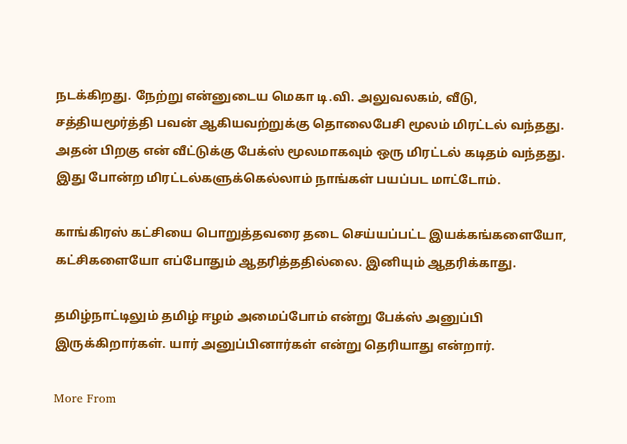நடக்கிறது. நேற்று என்னுடைய மெகா டி.வி. அலுவலகம், வீடு, சத்தியமூர்த்தி பவன் ஆகியவற்றுக்கு தொலைபேசி மூலம் மிரட்டல் வந்தது. அதன் பிறகு என் வீட்டுக்கு பேக்ஸ் மூலமாகவும் ஒரு மிரட்டல் கடிதம் வந்தது. இது போன்ற மிரட்டல்களுக்கெல்லாம் நாங்கள் பயப்பட மாட்டோம்.

காங்கிரஸ் கட்சியை பொறுத்தவரை தடை செய்யப்பட்ட இயக்கங்களையோ, கட்சிகளையோ எப்போதும் ஆதரித்ததில்லை. இனியும் ஆதரிக்காது.

தமிழ்நாட்டிலும் தமிழ் ஈழம் அமைப்போம் என்று பேக்ஸ் அனுப்பி இருக்கிறார்கள். யார் அனுப்பினார்கள் என்று தெரியாது என்றார்.

More From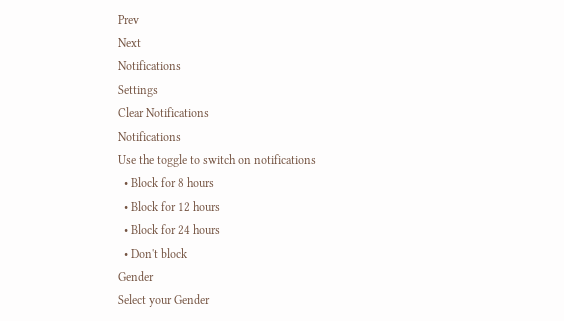Prev
Next
Notifications
Settings
Clear Notifications
Notifications
Use the toggle to switch on notifications
  • Block for 8 hours
  • Block for 12 hours
  • Block for 24 hours
  • Don't block
Gender
Select your Gender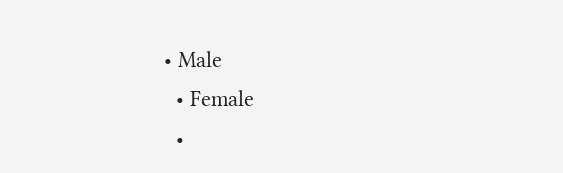• Male
  • Female
  •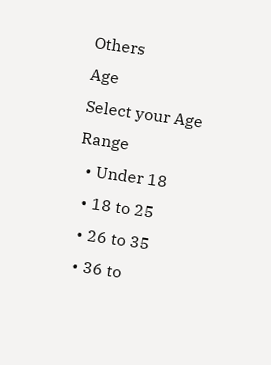Others
Age
Select your Age Range
  • Under 18
  • 18 to 25
  • 26 to 35
  • 36 to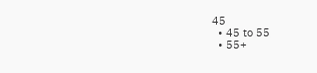45
  • 45 to 55
  • 55+